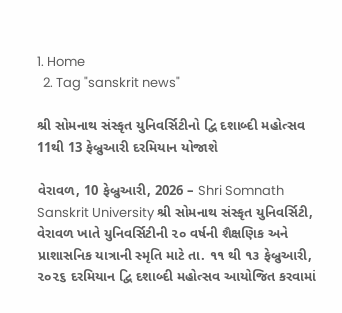1. Home
  2. Tag "sanskrit news"

શ્રી સોમનાથ સંસ્કૃત યુનિવર્સિટીનો દ્વિ દશાબ્દી મહોત્સવ 11થી 13 ફેબ્રુઆરી દરમિયાન યોજાશે

વેરાવળ, 10 ફેબ્રુઆરી, 2026 – Shri Somnath Sanskrit University શ્રી સોમનાથ સંસ્કૃત યુનિવર્સિટી, વેરાવળ ખાતે યુનિવર્સિટીની ૨૦ વર્ષની શૈક્ષણિક અને પ્રાશાસનિક યાત્રાની સ્મૃતિ માટે તા. ૧૧ થી ૧૩ ફેબ્રુઆરી, ૨૦૨૬ દરમિયાન દ્વિ દશાબ્દી મહોત્સવ આયોજિત કરવામાં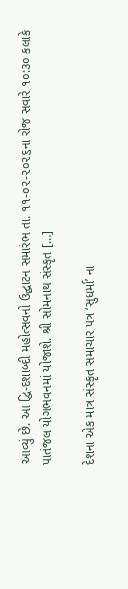આવ્યું છે. આ દ્વિ-દશાબ્દી મહોત્સવનો ઉદ્ઘાટન સમારંભ તા. ૧૧-૦૨-૨૦૨૬ના રોજ સવારે ૧૦:૩૦ કલાકે પાતંજલ યોગભવનમાં યોજાશે. શ્રી સોમનાથ સંસ્કૃત […]

દેશના એક માત્ર સંસ્કૃત સમાચાર પત્ર ‘સુધર્મા’ ના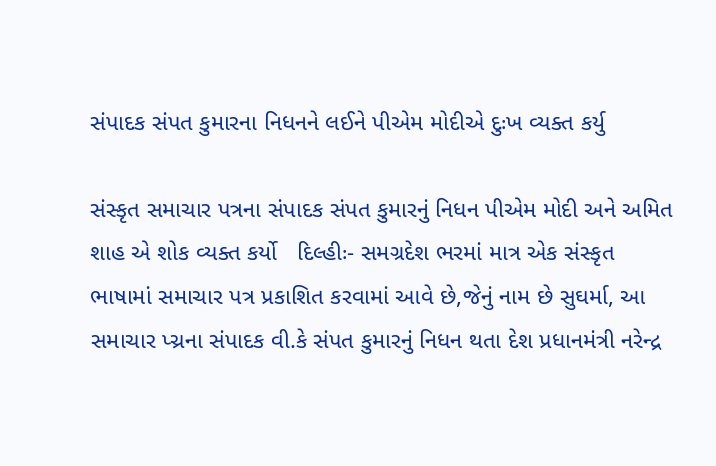સંપાદક સંપત કુમારના નિધનને લઈને પીએમ મોદીએ દુઃખ વ્યક્ત કર્યુ

સંસ્કૃત સમાચાર પત્રના સંપાદક સંપત કુમારનું નિધન પીએમ મોદી અને અમિત શાહ એ શોક વ્યક્ત કર્યો   દિલ્હીઃ- સમગ્રદેશ ભરમાં માત્ર એક સંસ્કૃત ભાષામાં સમાચાર પત્ર પ્રકાશિત કરવામાં આવે છે,જેનું નામ છે સુઘર્મા, આ સમાચાર પ્ચ્રના સંપાદક વી.કે સંપત કુમારનું નિધન થતા દેશ પ્રધાનમંત્રી નરેન્દ્ર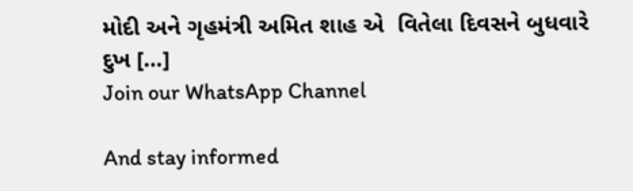મોદી અને ગૃહમંત્રી અમિત શાહ એ  વિતેલા દિવસને બુધવારે દુખ […]
Join our WhatsApp Channel

And stay informed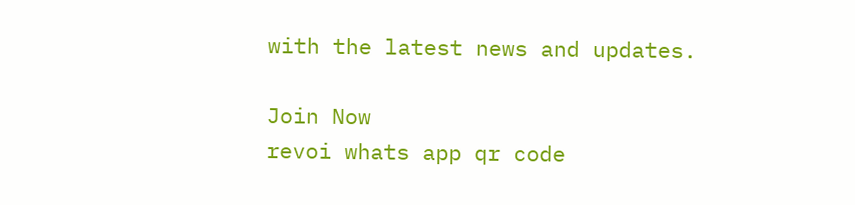with the latest news and updates.

Join Now
revoi whats app qr code